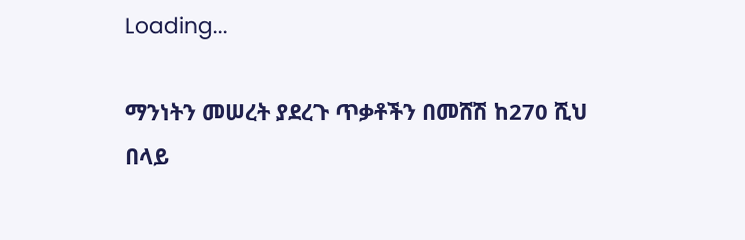Loading...

ማንነትን መሠረት ያደረጉ ጥቃቶችን በመሸሽ ከ270 ሺህ በላይ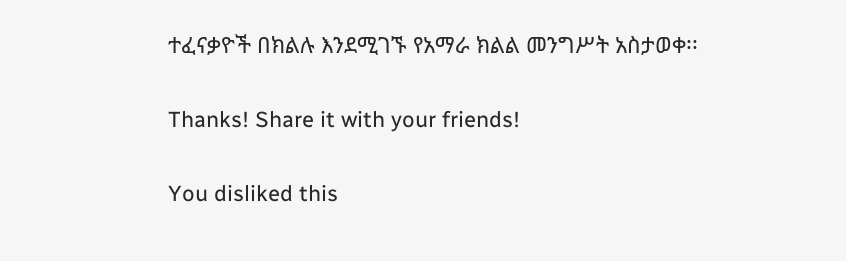ተፈናቃዮች በክልሉ እንደሚገኙ የአማራ ክልል መንግሥት አስታወቀ፡፡

Thanks! Share it with your friends!

You disliked this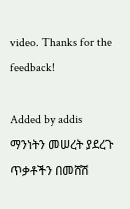video. Thanks for the feedback!

Added by addis
ማንነትን መሠረት ያደረጉ ጥቃቶችን በመሸሽ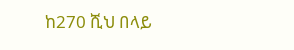ከ270 ሺህ በላይ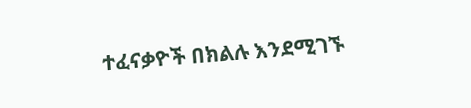ተፈናቃዮች በክልሉ እንደሚገኙ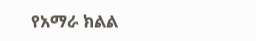የአማራ ክልል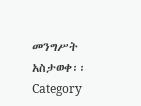መንግሥት አስታወቀ፡፡
Category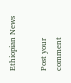Ethiopian News

Post your comment